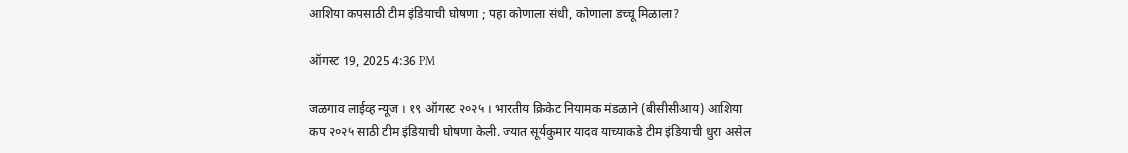आशिया कपसाठी टीम इंडियाची घोषणा ; पहा कोणाला संधी, कोणाला डच्चू मिळाला?

ऑगस्ट 19, 2025 4:36 PM

जळगाव लाईव्ह न्यूज । १९ ऑगस्ट २०२५ । भारतीय क्रिकेट नियामक मंडळाने (बीसीसीआय) आशिया कप २०२५ साठी टीम इंडियाची घोषणा केली. ज्यात सूर्यकुमार यादव याच्याकडे टीम इंडियाची धुरा असेल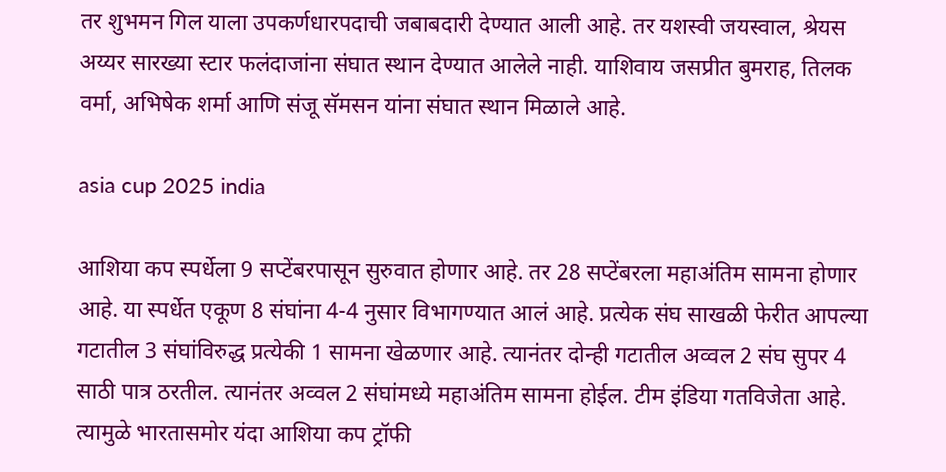तर शुभमन गिल याला उपकर्णधारपदाची जबाबदारी देण्यात आली आहे. तर यशस्वी जयस्वाल, श्रेयस अय्यर सारख्या स्टार फलंदाजांना संघात स्थान देण्यात आलेले नाही. याशिवाय जसप्रीत बुमराह, तिलक वर्मा, अभिषेक शर्मा आणि संजू सॅमसन यांना संघात स्थान मिळाले आहे.

asia cup 2025 india

आशिया कप स्पर्धेला 9 सप्टेंबरपासून सुरुवात होणार आहे. तर 28 सप्टेंबरला महाअंतिम सामना होणार आहे. या स्पर्धेत एकूण 8 संघांना 4-4 नुसार विभागण्यात आलं आहे. प्रत्येक संघ साखळी फेरीत आपल्या गटातील 3 संघांविरुद्ध प्रत्येकी 1 सामना खेळणार आहे. त्यानंतर दोन्ही गटातील अव्वल 2 संघ सुपर 4 साठी पात्र ठरतील. त्यानंतर अव्वल 2 संघांमध्ये महाअंतिम सामना होईल. टीम इंडिया गतविजेता आहे. त्यामुळे भारतासमोर यंदा आशिया कप ट्रॉफी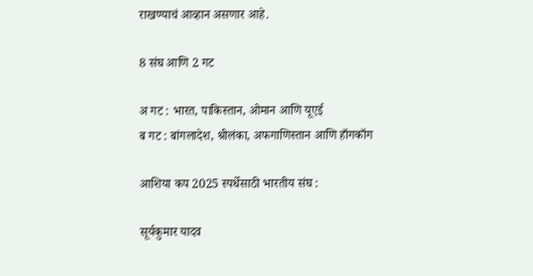राखण्याचं आव्हान असणार आहे.

8 संघ आणि 2 गट

अ गट : भारत, पाकिस्तान, ओमान आणि यूएई
ब गट : बांगलादेश, श्रीलंका, अफगाणिस्तान आणि हाँगकाँग

आशिया कप 2025 स्पर्धेसाठी भारतीय संघ :

सूर्यकुमार यादव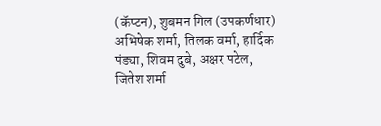(कॅप्टन), शुबमन गिल (उपकर्णधार) अभिषेक शर्मा, तिलक वर्मा, हार्दिक पंड्या, शिवम दुबे, अक्षर पटेल, जितेश शर्मा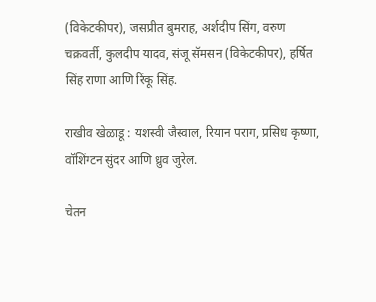(विकेटकीपर), जसप्रीत बुमराह, अर्शदीप सिंग, वरुण चक्रवर्ती, कुलदीप यादव, संजू सॅमसन (विकेटकीपर), हर्षित सिंह राणा आणि रिंकू सिंह.

राखीव खेळाडू : यशस्वी जैस्वाल, रियान पराग, प्रसिध कृष्णा, वॉशिंग्टन सुंदर आणि ध्रुव जुरेल.

चेतन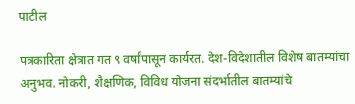पाटील

पत्रकारिता क्षेत्रात गत ९ वर्षांपासून कार्यरत. देश-विदेशातील विशेष बातम्यांचा अनुभव. नोकरी, शैक्षणिक, विविध योजना संदर्भातील बातम्यांचे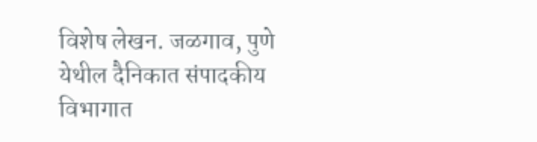विशेष लेखन. जळगाव, पुणे येथील दैनिकात संपादकीय विभागात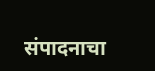संपादनाचा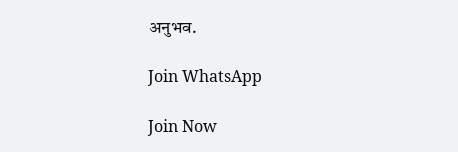अनुभव.

Join WhatsApp

Join Now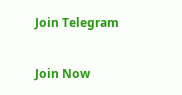Join Telegram

Join Now